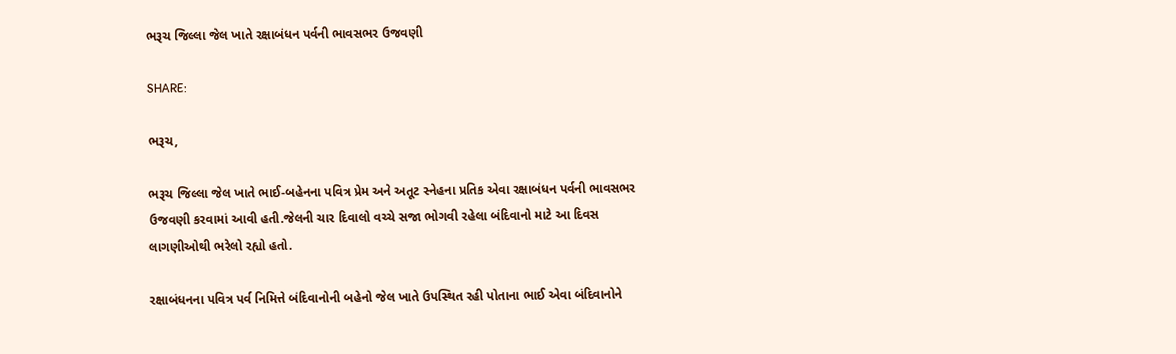ભરૂચ જિલ્લા જેલ ખાતે રક્ષાબંધન પર્વની ભાવસભર ઉજવણી

SHARE:

ભરૂચ,

ભરૂચ જિલ્લા જેલ ખાતે ભાઈ-બહેનના પવિત્ર પ્રેમ અને અતૂટ સ્નેહના પ્રતિક એવા રક્ષાબંધન પર્વની ભાવસભર ઉજવણી કરવામાં આવી હતી.જેલની ચાર દિવાલો વચ્ચે સજા ભોગવી રહેલા બંદિવાનો માટે આ દિવસ લાગણીઓથી ભરેલો રહ્યો હતો.

રક્ષાબંધનના પવિત્ર પર્વ નિમિત્તે બંદિવાનોની બહેનો જેલ ખાતે ઉપસ્થિત રહી પોતાના ભાઈ એવા બંદિવાનોને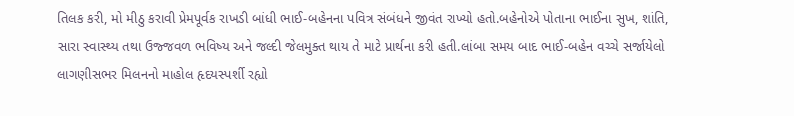તિલક કરી, મો મીઠુ કરાવી પ્રેમપૂર્વક રાખડી બાંધી ભાઈ-બહેનના પવિત્ર સંબંધને જીવંત રાખ્યો હતો.બહેનોએ પોતાના ભાઈના સુખ, શાંતિ, સારા સ્વાસ્થ્ય તથા ઉજ્જવળ ભવિષ્ય અને જલ્દી જેલમુક્ત થાય તે માટે પ્રાર્થના કરી હતી.લાંબા સમય બાદ ભાઈ-બહેન વચ્ચે સર્જાયેલો લાગણીસભર મિલનનો માહોલ હૃદયસ્પર્શી રહ્યો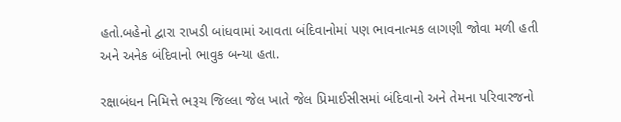હતો.બહેનો દ્વારા રાખડી બાંધવામાં આવતા બંદિવાનોમાં પણ ભાવનાત્મક લાગણી જોવા મળી હતી અને અનેક બંદિવાનો ભાવુક બન્યા હતા.

રક્ષાબંધન નિમિત્તે ભરૂચ જિલ્લા જેલ ખાતે જેલ પ્રિમાઈસીસમાં બંદિવાનો અને તેમના પરિવારજનો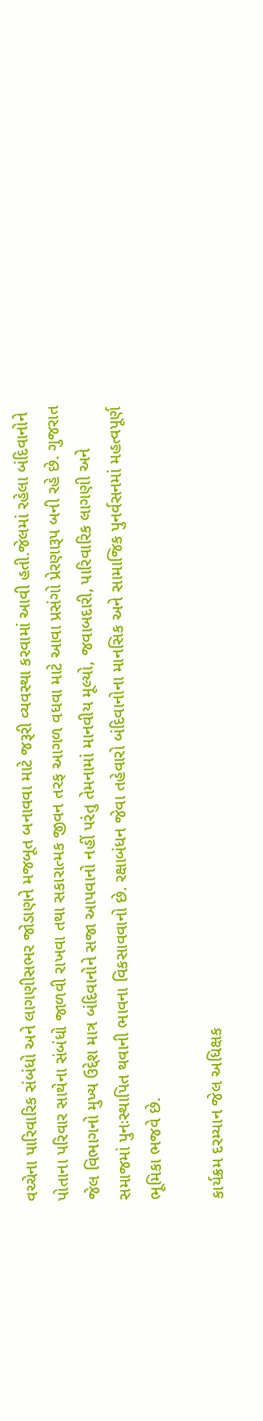વચ્ચેના પારિવારિક સંબંધો અને લાગણીસભર જોડાણને મજબૂત બનાવવા માટે જરૂરી વ્યવસ્થા કરવામાં આવી હતી.જેલમાં રહેલા બંદિવાનોને પોતાના પરિવાર સાથેના સંબંધો જાળવી રાખવા તથા સકારાત્મક જીવન તરફ આગળ વધવા માટે આવા પ્રસંગો પ્રેરણારૂપ બની રહે છે. ગુજરાત જેલ વિભાગનો મુખ્ય ઉદ્દેશ માત્ર બંદિવાનોને સજા આપવાનો નહીં પરંતુ તેમનામાં માનવીય મૂલ્યો, જવાબદારી, પારિવારિક લાગણી અને સમાજમાં પુનઃસ્થાપિત થવાની ભાવના વિકસાવવાનો છે. રક્ષાબંધન જેવા તહેવારો બંદિવાનોના માનસિક અને સામાજિક પુનર્વસનમાં મહત્વપૂર્ણ ભૂમિકા ભજવે છે.

કાર્યક્રમ દરમ્યાન જેલ અધિક્ષક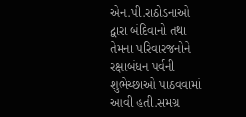એન.પી.રાઠોડનાઓ દ્વારા બંદિવાનો તથા તેમના પરિવારજનોને રક્ષાબંધન પર્વની શુભેચ્છાઓ પાઠવવામાં આવી હતી.સમગ્ર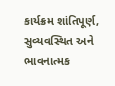કાર્યક્રમ શાંતિપૂર્ણ, સુવ્યવસ્થિત અને ભાવનાત્મક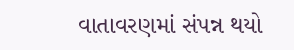વાતાવરણમાં સંપન્ન થયો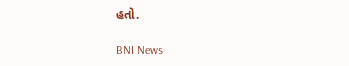હતો.

BNI News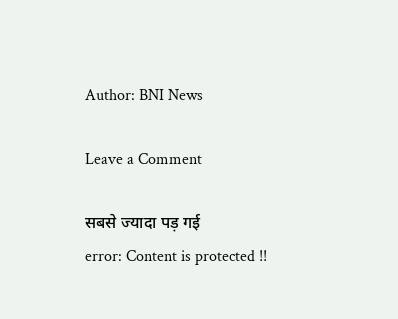Author: BNI News

Leave a Comment

सबसे ज्यादा पड़ गई
error: Content is protected !!